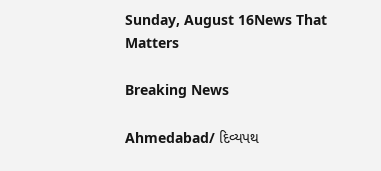Sunday, August 16News That Matters

Breaking News

Ahmedabad/ દિવ્યપથ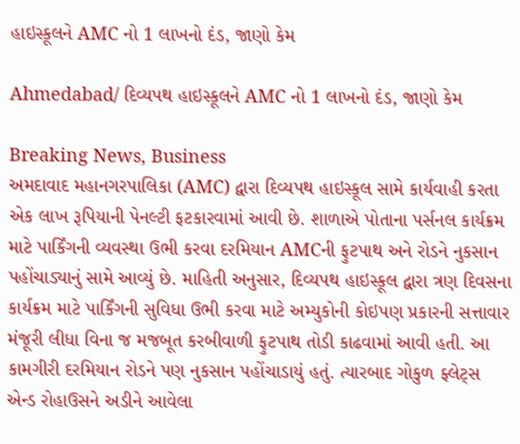હાઇસ્કૂલને AMC નો 1 લાખનો દંડ, જાણો કેમ

Ahmedabad/ દિવ્યપથ હાઇસ્કૂલને AMC નો 1 લાખનો દંડ, જાણો કેમ

Breaking News, Business
અમદાવાદ મહાનગરપાલિકા (AMC) દ્વારા દિવ્યપથ હાઇસ્કૂલ સામે કાર્યવાહી કરતા એક લાખ રૂપિયાની પેનલ્ટી ફટકારવામાં આવી છે. શાળાએ પોતાના પર્સનલ કાર્યક્રમ માટે પાર્કિંગની વ્યવસ્થા ઉભી કરવા દરમિયાન AMCની ફુટપાથ અને રોડને નુકસાન પહોંચાડ્યાનું સામે આવ્યું છે. માહિતી અનુસાર, દિવ્યપથ હાઇસ્કૂલ દ્વારા ત્રણ દિવસના કાર્યક્રમ માટે પાર્કિંગની સુવિધા ઉભી કરવા માટે અમ્યુકોની કોઇપણ પ્રકારની સત્તાવાર મંજૂરી લીધા વિના જ મજબૂત કરબીવાળી ફુટપાથ તોડી કાઢવામાં આવી હતી. આ કામગીરી દરમિયાન રોડને પણ નુકસાન પહોંચાડાયું હતું. ત્યારબાદ ગોકુળ ફ્લેટ્સ એન્ડ રોહાઉસને અડીને આવેલા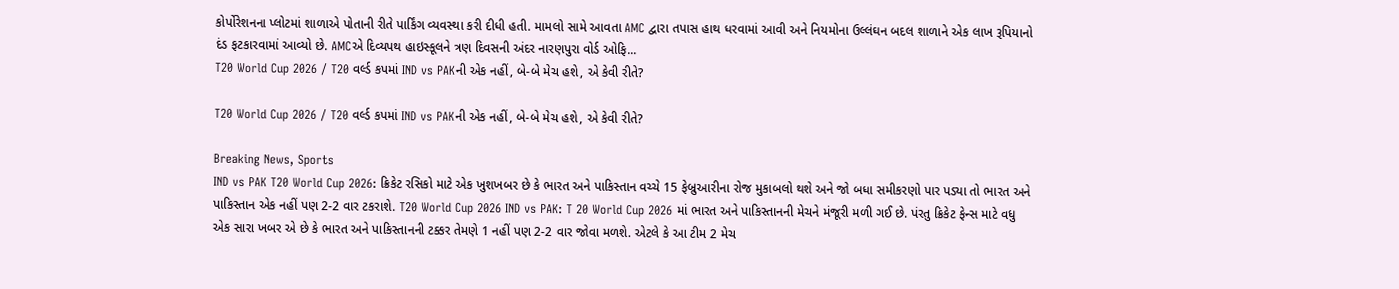કોર્પોરેશનના પ્લોટમાં શાળાએ પોતાની રીતે પાર્કિંગ વ્યવસ્થા કરી દીધી હતી. મામલો સામે આવતા AMC દ્વારા તપાસ હાથ ધરવામાં આવી અને નિયમોના ઉલ્લંઘન બદલ શાળાને એક લાખ રૂપિયાનો દંડ ફટકારવામાં આવ્યો છે. AMCએ દિવ્યપથ હાઇસ્કૂલને ત્રણ દિવસની અંદર નારણપુરા વોર્ડ ઓફિ...
T20 World Cup 2026 / T20 વર્લ્ડ કપમાં IND vs PAKની એક નહીં, બે-બે મેચ હશે, એ કેવી રીતે?

T20 World Cup 2026 / T20 વર્લ્ડ કપમાં IND vs PAKની એક નહીં, બે-બે મેચ હશે, એ કેવી રીતે?

Breaking News, Sports
IND vs PAK T20 World Cup 2026: ક્રિકેટ રસિકો માટે એક ખુશખબર છે કે ભારત અને પાકિસ્તાન વચ્ચે 15 ફેબ્રુઆરીના રોજ મુકાબલો થશે અને જો બધા સમીકરણો પાર પડ્યા તો ભારત અને પાકિસ્તાન એક નહીં પણ 2-2 વાર ટકરાશે. T20 World Cup 2026 IND vs PAK: T 20 World Cup 2026 માં ભારત અને પાકિસ્તાનની મેચને મંજૂરી મળી ગઈ છે. પંરતુ ક્રિકેટ ફેન્સ માટે વધુ એક સારા ખબર એ છે કે ભારત અને પાકિસ્તાનની ટક્કર તેમણે 1 નહીં પણ 2-2 વાર જોવા મળશે. એટલે કે આ ટીમ 2 મેચ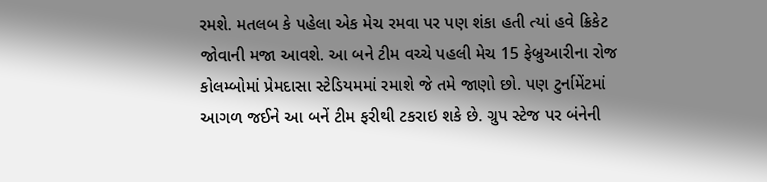રમશે. મતલબ કે પહેલા એક મેચ રમવા પર પણ શંકા હતી ત્યાં હવે ક્રિકેટ જોવાની મજા આવશે. આ બને ટીમ વચ્ચે પહલી મેચ 15 ફેબ્રુઆરીના રોજ કોલમ્બોમાં પ્રેમદાસા સ્ટેડિયમમાં રમાશે જે તમે જાણો છો. પણ ટુર્નામેંટમાં આગળ જઈને આ બનેં ટીમ ફરીથી ટકરાઇ શકે છે. ગ્રુપ સ્ટેજ પર બંનેની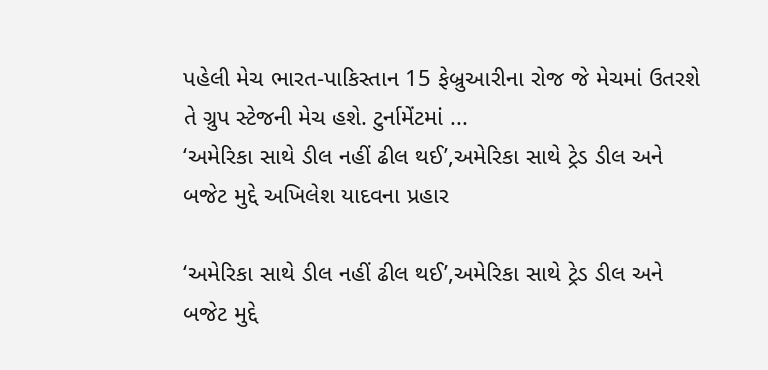પહેલી મેચ ભારત-પાકિસ્તાન 15 ફેબ્રુઆરીના રોજ જે મેચમાં ઉતરશે તે ગ્રુપ સ્ટેજની મેચ હશે. ટુર્નામેંટમાં ...
‘અમેરિકા સાથે ડીલ નહીં ઢીલ થઈ’,અમેરિકા સાથે ટ્રેડ ડીલ અને બજેટ મુદ્દે અખિલેશ યાદવના પ્રહાર

‘અમેરિકા સાથે ડીલ નહીં ઢીલ થઈ’,અમેરિકા સાથે ટ્રેડ ડીલ અને બજેટ મુદ્દે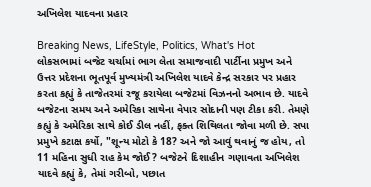અખિલેશ યાદવના પ્રહાર

Breaking News, LifeStyle, Politics, What's Hot
લોકસભામાં બજેટ ચર્ચામાં ભાગ લેતા સમાજવાદી પાર્ટીના પ્રમુખ અને ઉત્તર પ્રદેશના ભૂતપૂર્વ મુખ્યમંત્રી અખિલેશ યાદવે કેન્દ્ર સરકાર પર પ્રહાર કરતા કહ્યું કે તાજેતરમાં રજૂ કરાયેલા બજેટમાં વિઝનનો અભાવ છે. યાદવે બજેટના સમય અને અમેરિકા સાથેના વેપાર સોદાની પણ ટીકા કરી. તેમણે કહ્યું કે અમેરિકા સાથે કોઈ ડીલ નહીં, ફક્ત શિથિલતા જોવા મળી છે. સપા પ્રમુખે કટાક્ષ કર્યો, "શૂન્ય મોટો કે 18? અને જો આવું થવાનું જ હોય, તો 11 મહિના સુધી રાહ કેમ જોઈ? બજેટને દિશાહીન ગણાવતા અખિલેશ યાદવે કહ્યું કે, તેમાં ગરીબો, પછાત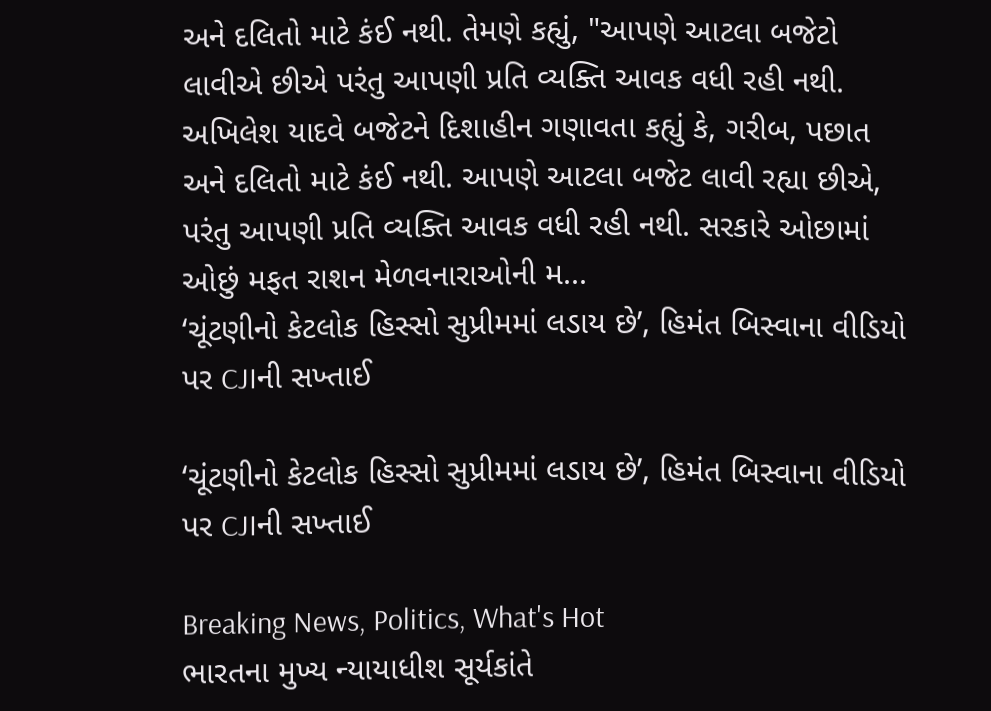અને દલિતો માટે કંઈ નથી. તેમણે કહ્યું, "આપણે આટલા બજેટો લાવીએ છીએ પરંતુ આપણી પ્રતિ વ્યક્તિ આવક વધી રહી નથી. અખિલેશ યાદવે બજેટને દિશાહીન ગણાવતા કહ્યું કે, ગરીબ, પછાત અને દલિતો માટે કંઈ નથી. આપણે આટલા બજેટ લાવી રહ્યા છીએ, પરંતુ આપણી પ્રતિ વ્યક્તિ આવક વધી રહી નથી. સરકારે ઓછામાં ઓછું મફત રાશન મેળવનારાઓની મ...
‘ચૂંટણીનો કેટલોક હિસ્સો સુપ્રીમમાં લડાય છે’, હિમંત બિસ્વાના વીડિયો પર CJIની સખ્તાઈ

‘ચૂંટણીનો કેટલોક હિસ્સો સુપ્રીમમાં લડાય છે’, હિમંત બિસ્વાના વીડિયો પર CJIની સખ્તાઈ

Breaking News, Politics, What's Hot
ભારતના મુખ્ય ન્યાયાધીશ સૂર્યકાંતે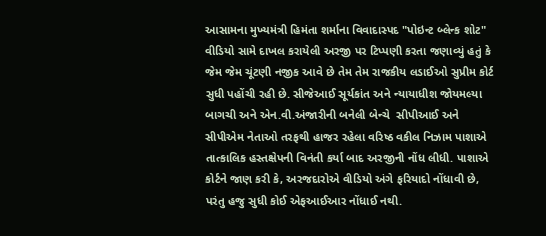આસામના મુખ્યમંત્રી હિમંતા શર્માના વિવાદાસ્પદ "પોઇન્ટ બ્લેન્ક શોટ" વીડિયો સામે દાખલ કરાયેલી અરજી પર ટિપ્પણી કરતા જણાવ્યું હતું કે જેમ જેમ ચૂંટણી નજીક આવે છે તેમ તેમ રાજકીય લડાઈઓ સુપ્રીમ કોર્ટ સુધી પહોંચી રહી છે. સીજેઆઈ સૂર્યકાંત અને ન્યાયાધીશ જોયમલ્યા બાગચી અને એન.વી.અંજારીની બનેલી બેન્ચે  સીપીઆઈ અને સીપીએમ નેતાઓ તરફથી હાજર રહેલા વરિષ્ઠ વકીલ નિઝામ પાશાએ તાત્કાલિક હસ્તક્ષેપની વિનંતી કર્યા બાદ અરજીની નોંધ લીધી. પાશાએ કોર્ટને જાણ કરી કે, અરજદારોએ વીડિયો અંગે ફરિયાદો નોંધાવી છે, પરંતુ હજુ સુધી કોઈ એફઆઈઆર નોંધાઈ નથી.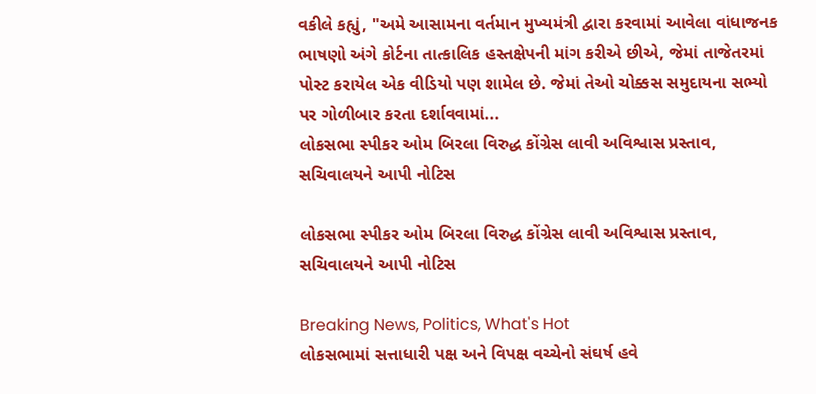વકીલે કહ્યું, "અમે આસામના વર્તમાન મુખ્યમંત્રી દ્વારા કરવામાં આવેલા વાંધાજનક ભાષણો અંગે કોર્ટના તાત્કાલિક હસ્તક્ષેપની માંગ કરીએ છીએ, જેમાં તાજેતરમાં પોસ્ટ કરાયેલ એક વીડિયો પણ શામેલ છે. જેમાં તેઓ ચોક્કસ સમુદાયના સભ્યો પર ગોળીબાર કરતા દર્શાવવામાં...
લોકસભા સ્પીકર ઓમ બિરલા વિરુદ્ધ કોંગ્રેસ લાવી અવિશ્વાસ પ્રસ્તાવ, સચિવાલયને આપી નોટિસ

લોકસભા સ્પીકર ઓમ બિરલા વિરુદ્ધ કોંગ્રેસ લાવી અવિશ્વાસ પ્રસ્તાવ, સચિવાલયને આપી નોટિસ

Breaking News, Politics, What's Hot
લોકસભામાં સત્તાધારી પક્ષ અને વિપક્ષ વચ્ચેનો સંઘર્ષ હવે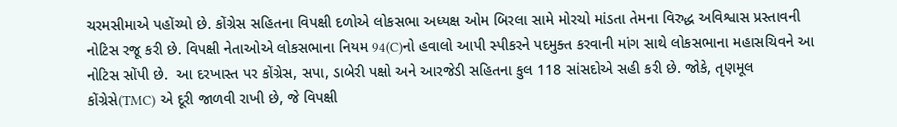ચરમસીમાએ પહોંચ્યો છે. કોંગ્રેસ સહિતના વિપક્ષી દળોએ લોકસભા અધ્યક્ષ ઓમ બિરલા સામે મોરચો માંડતા તેમના વિરુદ્ધ અવિશ્વાસ પ્રસ્તાવની નોટિસ રજૂ કરી છે. વિપક્ષી નેતાઓએ લોકસભાના નિયમ 94(C)નો હવાલો આપી સ્પીકરને પદમુક્ત કરવાની માંગ સાથે લોકસભાના મહાસચિવને આ નોટિસ સોંપી છે.  આ દરખાસ્ત પર કોંગ્રેસ, સપા, ડાબેરી પક્ષો અને આરજેડી સહિતના કુલ 118 સાંસદોએ સહી કરી છે. જોકે, તૃણમૂલ કોંગ્રેસે(TMC) એ દૂરી જાળવી રાખી છે, જે વિપક્ષી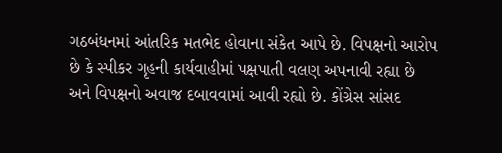ગઠબંધનમાં આંતરિક મતભેદ હોવાના સંકેત આપે છે. વિપક્ષનો આરોપ છે કે સ્પીકર ગૃહની કાર્યવાહીમાં પક્ષપાતી વલણ અપનાવી રહ્યા છે અને વિપક્ષનો અવાજ દબાવવામાં આવી રહ્યો છે. કોંગ્રેસ સાંસદ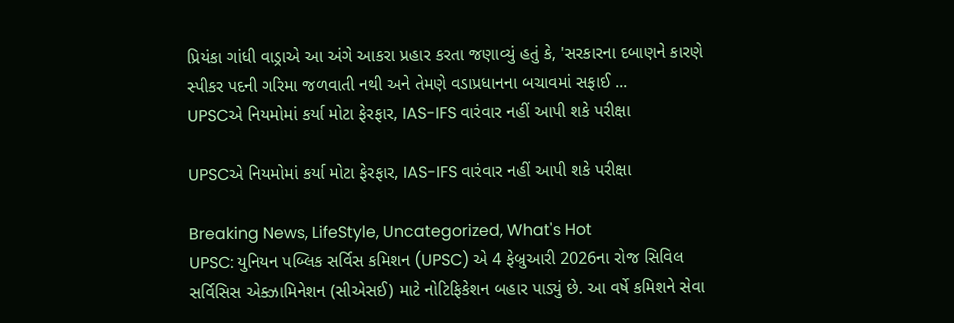પ્રિયંકા ગાંધી વાડ્રાએ આ અંગે આકરા પ્રહાર કરતા જણાવ્યું હતું કે, 'સરકારના દબાણને કારણે સ્પીકર પદની ગરિમા જળવાતી નથી અને તેમણે વડાપ્રધાનના બચાવમાં સફાઈ ...
UPSCએ નિયમોમાં કર્યા મોટા ફેરફાર, IAS-IFS વારંવાર નહીં આપી શકે પરીક્ષા

UPSCએ નિયમોમાં કર્યા મોટા ફેરફાર, IAS-IFS વારંવાર નહીં આપી શકે પરીક્ષા

Breaking News, LifeStyle, Uncategorized, What's Hot
UPSC: યુનિયન પબ્લિક સર્વિસ કમિશન (UPSC) એ 4 ફેબ્રુઆરી 2026ના રોજ સિવિલ સર્વિસિસ એક્ઝામિનેશન (સીએસઈ) માટે નોટિફિકેશન બહાર પાડ્યું છે. આ વર્ષે કમિશને સેવા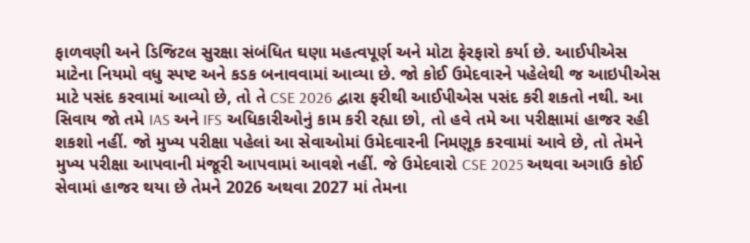ફાળવણી અને ડિજિટલ સુરક્ષા સંબંધિત ઘણા મહત્વપૂર્ણ અને મોટા ફેરફારો કર્યા છે. આઈપીએસ માટેના નિયમો વધુ સ્પષ્ટ અને કડક બનાવવામાં આવ્યા છે. જો કોઈ ઉમેદવારને પહેલેથી જ આઇપીએસ માટે પસંદ કરવામાં આવ્યો છે, તો તે CSE 2026 દ્વારા ફરીથી આઈપીએસ પસંદ કરી શકતો નથી. આ સિવાય જો તમે IAS અને IFS અધિકારીઓનું કામ કરી રહ્યા છો, તો હવે તમે આ પરીક્ષામાં હાજર રહી શકશો નહીં. જો મુખ્ય પરીક્ષા પહેલાં આ સેવાઓમાં ઉમેદવારની નિમણૂક કરવામાં આવે છે, તો તેમને મુખ્ય પરીક્ષા આપવાની મંજૂરી આપવામાં આવશે નહીં. જે ઉમેદવારો CSE 2025 અથવા અગાઉ કોઈ સેવામાં હાજર થયા છે તેમને 2026 અથવા 2027 માં તેમના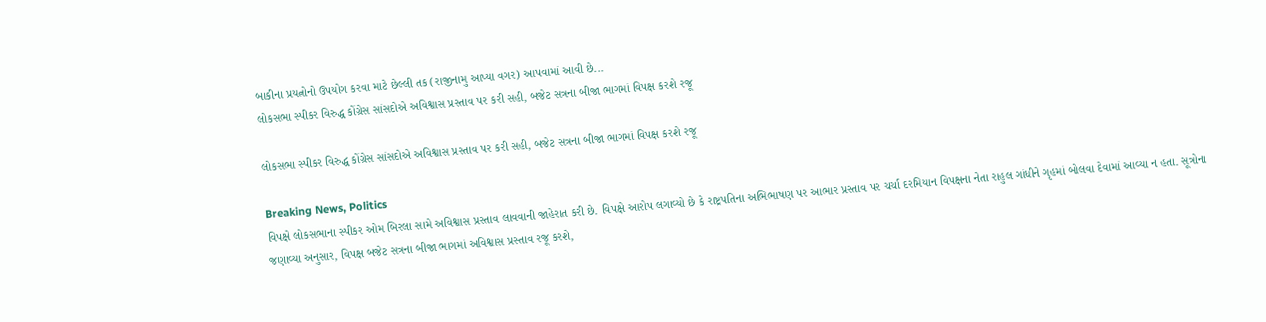બાકીના પ્રયત્નોનો ઉપયોગ કરવા માટે છેલ્લી તક (રાજીનામુ આપ્યા વગર) આપવામાં આવી છે...
લોકસભા સ્પીકર વિરુદ્ધ કોંગ્રેસ સાંસદોએ અવિશ્વાસ પ્રસ્તાવ પર કરી સહી, બજેટ સત્રના બીજા ભાગમાં વિપક્ષ કરશે રજૂ

લોકસભા સ્પીકર વિરુદ્ધ કોંગ્રેસ સાંસદોએ અવિશ્વાસ પ્રસ્તાવ પર કરી સહી, બજેટ સત્રના બીજા ભાગમાં વિપક્ષ કરશે રજૂ

Breaking News, Politics
વિપક્ષે લોકસભાના સ્પીકર ઓમ બિરલા સામે અવિશ્વાસ પ્રસ્તાવ લાવવાની જાહેરાત કરી છે. વિપક્ષે આરોપ લગાવ્યો છે કે રાષ્ટ્રપતિના અભિભાષણ પર આભાર પ્રસ્તાવ પર ચર્ચા દરમિયાન વિપક્ષના નેતા રાહુલ ગાંધીને ગૃહમાં બોલવા દેવામાં આવ્યા ન હતા. સૂત્રોના જણાવ્યા અનુસાર, વિપક્ષ બજેટ સત્રના બીજા ભાગમાં અવિશ્વાસ પ્રસ્તાવ રજૂ કરશે,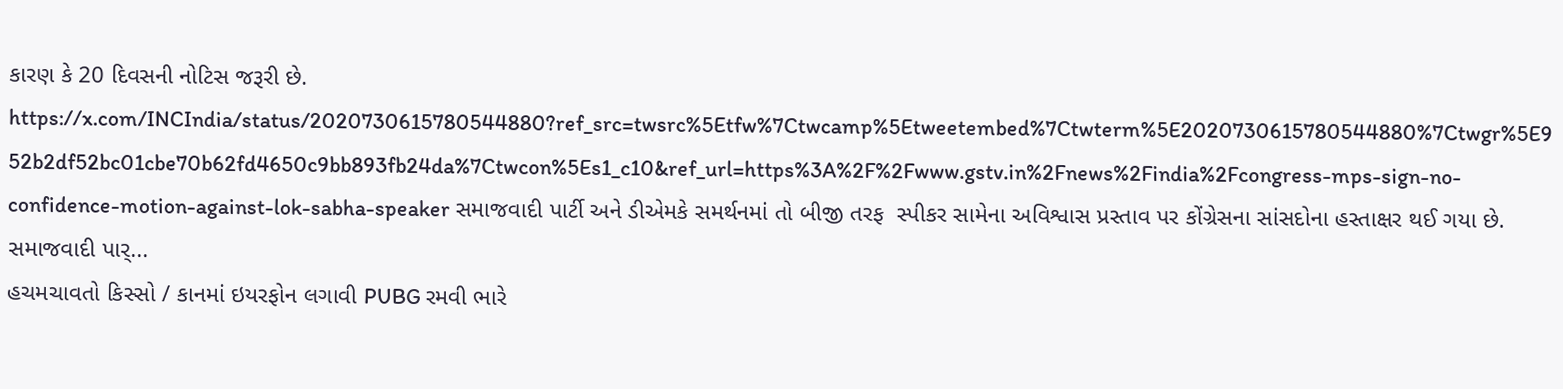કારણ કે 20 દિવસની નોટિસ જરૂરી છે. https://x.com/INCIndia/status/2020730615780544880?ref_src=twsrc%5Etfw%7Ctwcamp%5Etweetembed%7Ctwterm%5E2020730615780544880%7Ctwgr%5E952b2df52bc01cbe70b62fd4650c9bb893fb24da%7Ctwcon%5Es1_c10&ref_url=https%3A%2F%2Fwww.gstv.in%2Fnews%2Findia%2Fcongress-mps-sign-no-confidence-motion-against-lok-sabha-speaker સમાજવાદી પાર્ટી અને ડીએમકે સમર્થનમાં તો બીજી તરફ  સ્પીકર સામેના અવિશ્વાસ પ્રસ્તાવ પર કોંગ્રેસના સાંસદોના હસ્તાક્ષર થઈ ગયા છે. સમાજવાદી પાર્...
હચમચાવતો કિસ્સો / કાનમાં ઇયરફોન લગાવી PUBG રમવી ભારે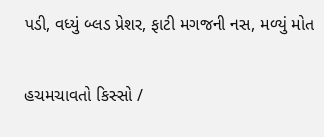પડી, વધ્યું બ્લડ પ્રેશર, ફાટી મગજની નસ, મળ્યું મોત

હચમચાવતો કિસ્સો /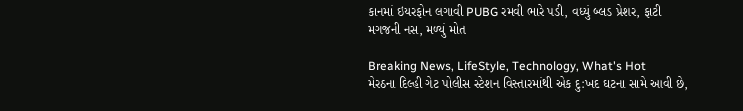કાનમાં ઇયરફોન લગાવી PUBG રમવી ભારે પડી, વધ્યું બ્લડ પ્રેશર, ફાટી મગજની નસ, મળ્યું મોત

Breaking News, LifeStyle, Technology, What's Hot
મેરઠના દિલ્હી ગેટ પોલીસ સ્ટેશન વિસ્તારમાંથી એક દુ:ખદ ઘટના સામે આવી છે,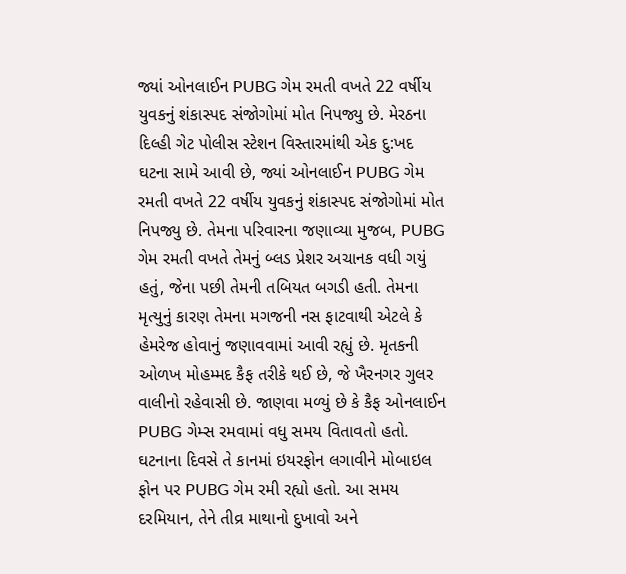જ્યાં ઓનલાઈન PUBG ગેમ રમતી વખતે 22 વર્ષીય યુવકનું શંકાસ્પદ સંજોગોમાં મોત નિપજ્યુ છે. મેરઠના દિલ્હી ગેટ પોલીસ સ્ટેશન વિસ્તારમાંથી એક દુ:ખદ ઘટના સામે આવી છે, જ્યાં ઓનલાઈન PUBG ગેમ રમતી વખતે 22 વર્ષીય યુવકનું શંકાસ્પદ સંજોગોમાં મોત નિપજ્યુ છે. તેમના પરિવારના જણાવ્યા મુજબ, PUBG ગેમ રમતી વખતે તેમનું બ્લડ પ્રેશર અચાનક વધી ગયું હતું, જેના પછી તેમની તબિયત બગડી હતી. તેમના મૃત્યુનું કારણ તેમના મગજની નસ ફાટવાથી એટલે કે હેમરેજ હોવાનું જણાવવામાં આવી રહ્યું છે. મૃતકની ઓળખ મોહમ્મદ કૈફ તરીકે થઈ છે, જે ખૈરનગર ગુલર વાલીનો રહેવાસી છે. જાણવા મળ્યું છે કે કૈફ ઓનલાઈન PUBG ગેમ્સ રમવામાં વધુ સમય વિતાવતો હતો. ઘટનાના દિવસે તે કાનમાં ઇયરફોન લગાવીને મોબાઇલ ફોન પર PUBG ગેમ રમી રહ્યો હતો. આ સમય દરમિયાન, તેને તીવ્ર માથાનો દુખાવો અને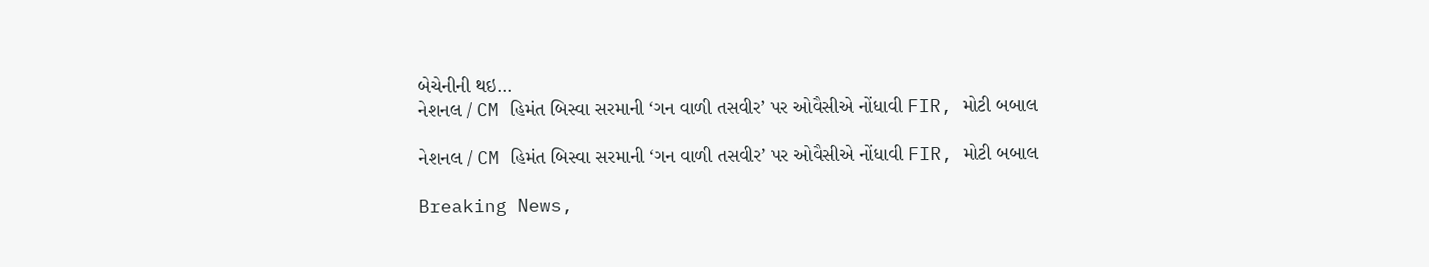બેચેનીની થઇ...
નેશનલ / CM હિમંત બિસ્વા સરમાની ‘ગન વાળી તસવીર’ પર ઓવૈસીએ નોંધાવી FIR, મોટી બબાલ

નેશનલ / CM હિમંત બિસ્વા સરમાની ‘ગન વાળી તસવીર’ પર ઓવૈસીએ નોંધાવી FIR, મોટી બબાલ

Breaking News,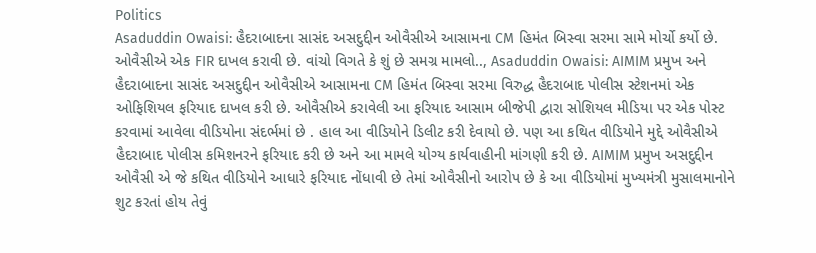Politics
Asaduddin Owaisi: હૈદરાબાદના સાસંદ અસદુદ્દીન ઓવૈસીએ આસામના CM હિમંત બિસ્વા સરમા સામે મોર્ચો કર્યો છે. ઓવૈસીએ એક FIR દાખલ કરાવી છે. વાંચો વિગતે કે શું છે સમગ્ર મામલો.., Asaduddin Owaisi: AIMIM પ્રમુખ અને હૈદરાબાદના સાસંદ અસદુદ્દીન ઓવૈસીએ આસામના CM હિમંત બિસ્વા સરમા વિરુદ્ધ હૈદરાબાદ પોલીસ સ્ટેશનમાં એક ઓફિશિયલ ફરિયાદ દાખલ કરી છે. ઓવૈસીએ કરાવેલી આ ફરિયાદ આસામ બીજેપી દ્વારા સોશિયલ મીડિયા પર એક પોસ્ટ કરવામાં આવેલા વીડિયોના સંદર્ભમાં છે . હાલ આ વીડિયોને ડિલીટ કરી દેવાયો છે. પણ આ કથિત વીડિયોને મુદ્દે ઓવૈસીએ હૈદરાબાદ પોલીસ કમિશનરને ફરિયાદ કરી છે અને આ મામલે યોગ્ય કાર્યવાહીની માંગણી કરી છે. AIMIM પ્રમુખ અસદુદ્દીન ઓવૈસી એ જે કથિત વીડિયોને આધારે ફરિયાદ નોંધાવી છે તેમાં ઓવૈસીનો આરોપ છે કે આ વીડિયોમાં મુખ્યમંત્રી મુસાલમાનોને શુટ કરતાં હોય તેવું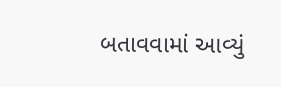બતાવવામાં આવ્યું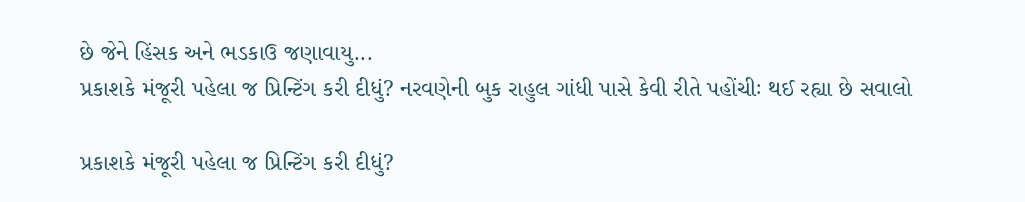છે જેને હિંસક અને ભડકાઉ જણાવાયુ...
પ્રકાશકે મંજૂરી પહેલા જ પ્રિન્ટિંગ કરી દીધું? નરવણેની બુક રાહુલ ગાંધી પાસે કેવી રીતે પહોંચીઃ થઈ રહ્યા છે સવાલો

પ્રકાશકે મંજૂરી પહેલા જ પ્રિન્ટિંગ કરી દીધું?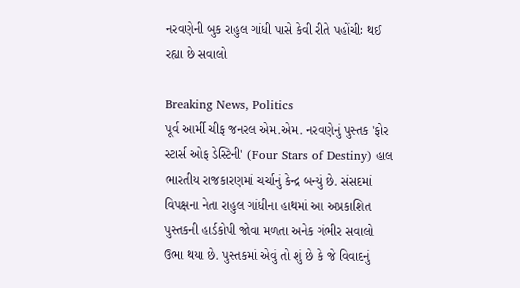નરવણેની બુક રાહુલ ગાંધી પાસે કેવી રીતે પહોંચીઃ થઈ રહ્યા છે સવાલો

Breaking News, Politics
પૂર્વ આર્મી ચીફ જનરલ એમ.એમ. નરવણેનું પુસ્તક 'ફોર સ્ટાર્સ ઓફ ડેસ્ટિની' (Four Stars of Destiny) હાલ ભારતીય રાજકારણમાં ચર્ચાનું કેન્દ્ર બન્યું છે. સંસદમાં વિપક્ષના નેતા રાહુલ ગાંધીના હાથમાં આ અપ્રકાશિત પુસ્તકની હાર્ડકોપી જોવા મળતા અનેક ગંભીર સવાલો ઉભા થયા છે. પુસ્તકમાં એવું તો શું છે કે જે વિવાદનું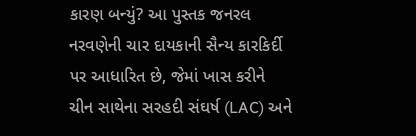કારણ બન્યું? આ પુસ્તક જનરલ નરવણેની ચાર દાયકાની સૈન્ય કારકિર્દી પર આધારિત છે, જેમાં ખાસ કરીને ચીન સાથેના સરહદી સંઘર્ષ (LAC) અને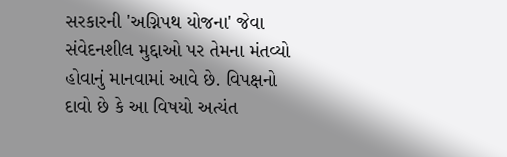સરકારની 'અગ્નિપથ યોજના' જેવા સંવેદનશીલ મુદ્દાઓ પર તેમના મંતવ્યો હોવાનું માનવામાં આવે છે. વિપક્ષનો દાવો છે કે આ વિષયો અત્યંત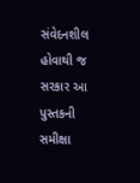સંવેદનશીલ હોવાથી જ સરકાર આ પુસ્તકની સમીક્ષા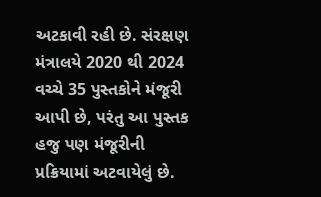અટકાવી રહી છે. સંરક્ષણ મંત્રાલયે 2020 થી 2024 વચ્ચે 35 પુસ્તકોને મંજૂરી આપી છે, પરંતુ આ પુસ્તક હજુ પણ મંજૂરીની પ્રક્રિયામાં અટવાયેલું છે.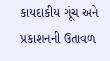કાયદાકીય ગૂંચ અને પ્રકાશનની ઉતાવળ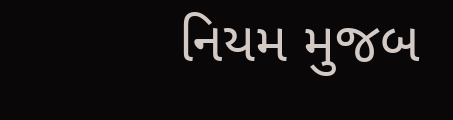નિયમ મુજબ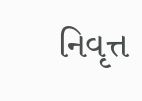નિવૃત્ત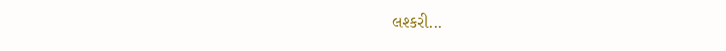લશ્કરી...